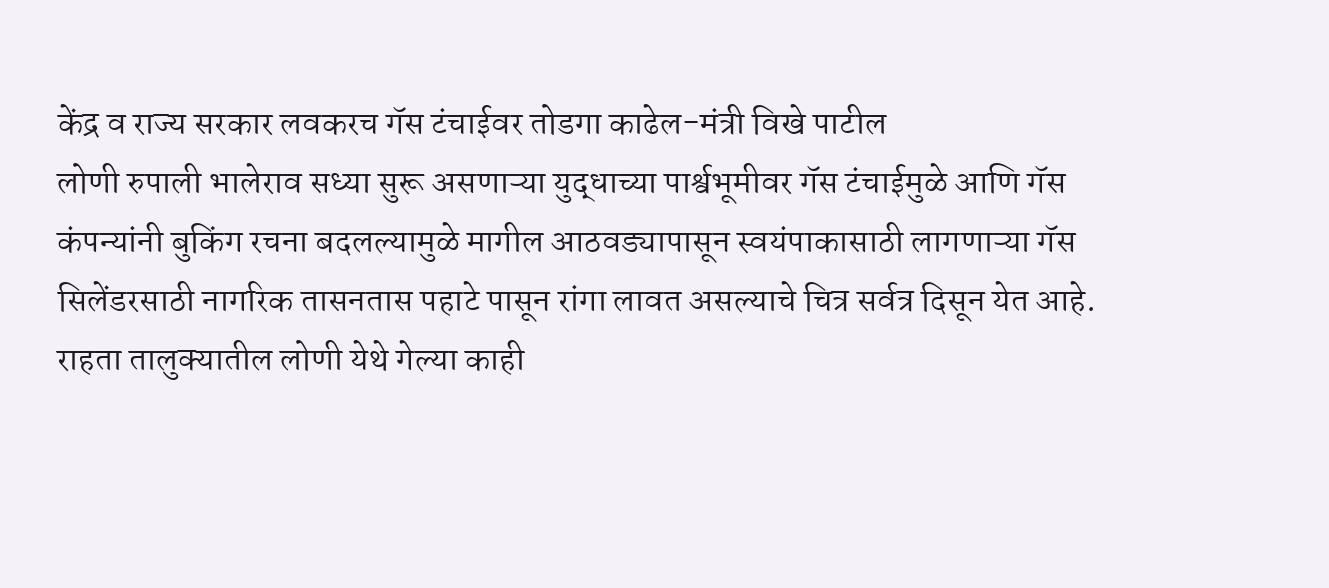केंद्र व राज्य सरकार लवकरच गॅस टंचाईवर तोडगा काढेल-मंत्री विखे पाटील
लोणी रुपाली भालेराव सध्या सुरू असणाऱ्या युद्धाच्या पार्श्वभूमीवर गॅस टंचाईमुळे आणि गॅस कंपन्यांनी बुकिंग रचना बदलल्यामुळे मागील आठवड्यापासून स्वयंपाकासाठी लागणाऱ्या गॅस सिलेंडरसाठी नागरिक तासनतास पहाटे पासून रांगा लावत असल्याचे चित्र सर्वत्र दिसून येत आहे.
राहता तालुक्यातील लोणी येथे गेल्या काही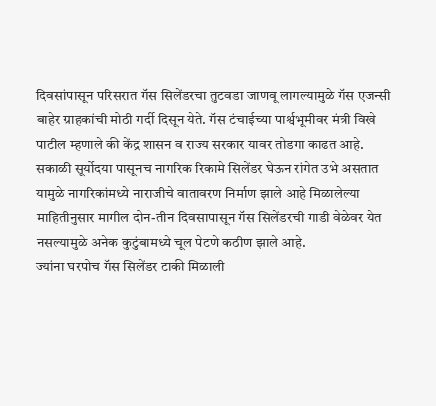दिवसांपासून परिसरात गॅस सिलेंडरचा तुटवडा जाणवू लागल्यामुळे गॅस एजन्सी बाहेर ग्राहकांची मोठी गर्दी दिसून येते. गॅस टंचाईच्या पार्श्वभूमीवर मंत्री विखे पाटील म्हणाले की केंद्र शासन व राज्य सरकार यावर तोडगा काढत आहे.
सकाळी सूर्योदया पासूनच नागरिक रिकामे सिलेंडर घेऊन रांगेत उभे असतात यामुळे नागरिकांमध्ये नाराजीचे वातावरण निर्माण झाले आहे मिळालेल्या माहितीनुसार मागील दोन-तीन दिवसापासून गॅस सिलेंडरची गाडी वेळेवर येत नसल्यामुळे अनेक कुटुंबामध्ये चूल पेटणे कठीण झाले आहे.
ज्यांना घरपोच गॅस सिलेंडर टाकी मिळाली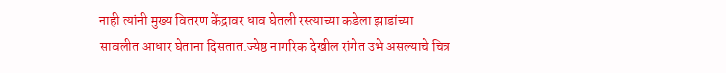नाही त्यांनी मुख्य वितरण केंद्रावर धाव घेतली रस्त्याच्या कडेला झाडांच्या सावलीत आधार घेताना दिसतात.ज्येष्ठ नागरिक देखील रांगेत उभे असल्याचे चित्र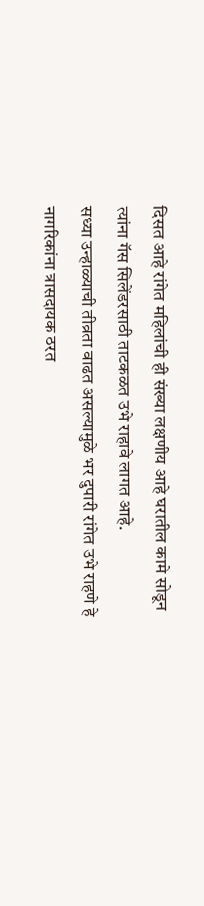दिसत आहे रांगेत महिलांची ही संख्या लक्षणीय आहे घरातील कामे सोडून त्यांना गॅस सिलेंडरसाठी ताटकळत उभे राहावे लागत आहे.
सध्या उन्हाळ्याची तीव्रता वाढत असल्यामुळे भर दुपारी रांगेत उभे राहणे हे नागरिकांना त्रासदायक ठरत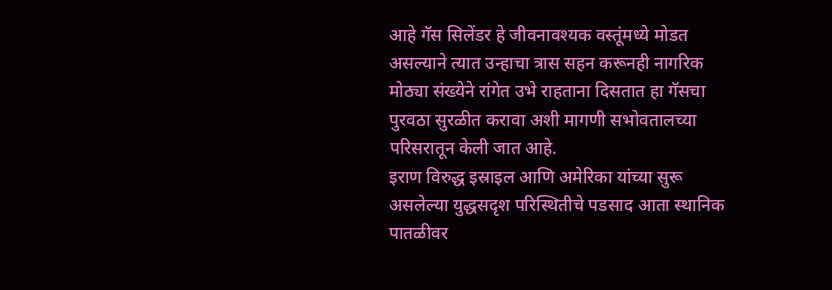आहे गॅस सिलेंडर हे जीवनावश्यक वस्तूंमध्ये मोडत असल्याने त्यात उन्हाचा त्रास सहन करूनही नागरिक मोठ्या संख्येने रांगेत उभे राहताना दिसतात हा गॅसचा पुरवठा सुरळीत करावा अशी मागणी सभोवतालच्या परिसरातून केली जात आहे.
इराण विरुद्ध इस्राइल आणि अमेरिका यांच्या सुरू असलेल्या युद्धसदृश परिस्थितीचे पडसाद आता स्थानिक पातळीवर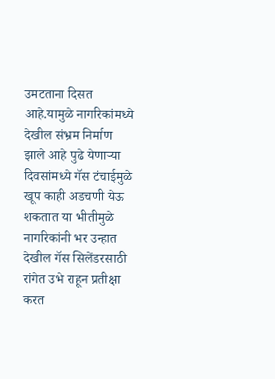उमटताना दिसत आहे.यामुळे नागरिकांमध्ये देखील संभ्रम निर्माण झाले आहे पुढे येणाऱ्या दिवसांमध्ये गॅस टंचाईमुळे खूप काही अडचणी येऊ शकतात या भीतीमुळे नागरिकांनी भर उन्हात देखील गॅस सिलेंडरसाठी रांगेत उभे राहून प्रतीक्षा करत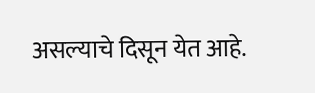असल्याचे दिसून येत आहे.